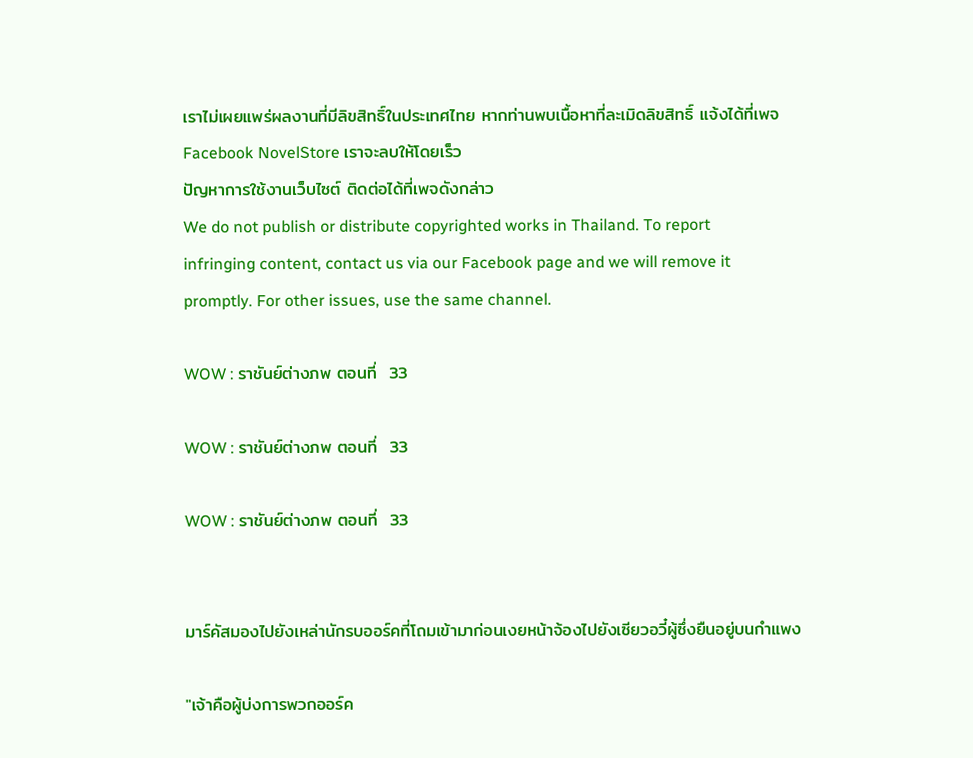เราไม่เผยแพร่ผลงานที่มีลิขสิทธิ์ในประเทศไทย หากท่านพบเนื้อหาที่ละเมิดลิขสิทธิ์ แจ้งได้ที่เพจ Facebook NovelStore เราจะลบให้โดยเร็ว
ปัญหาการใช้งานเว็บไซต์ ติดต่อได้ที่เพจดังกล่าว
We do not publish or distribute copyrighted works in Thailand. To report infringing content, contact us via our Facebook page and we will remove it promptly. For other issues, use the same channel.

WOW : ราชันย์ต่างภพ ตอนที่  33

WOW : ราชันย์ต่างภพ ตอนที่  33

WOW : ราชันย์ต่างภพ ตอนที่  33


มาร์คัสมองไปยังเหล่านักรบออร์คที่โถมเข้ามาก่อนเงยหน้าจ้องไปยังเซียวอวี๋ผู้ซึ่งยืนอยู่บนกำแพง

"เจ้าคือผู้บ่งการพวกออร์ค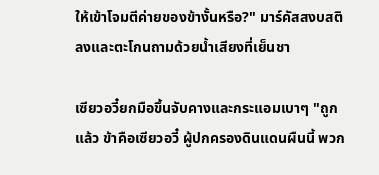ให้เข้าโจมตีค่ายของข้างั้นหรือ?" มาร์คัสสงบสติลงและตะโกนถามด้วยน้ำเสียงที่เย็นชา

เซียวอวี๋ยกมือขึ้นจับคางและกระแอมเบาๆ "ถูกแล้ว ข้าคือเซียวอวี๋ ผู้ปกครองดินแดนผืนนี้ พวก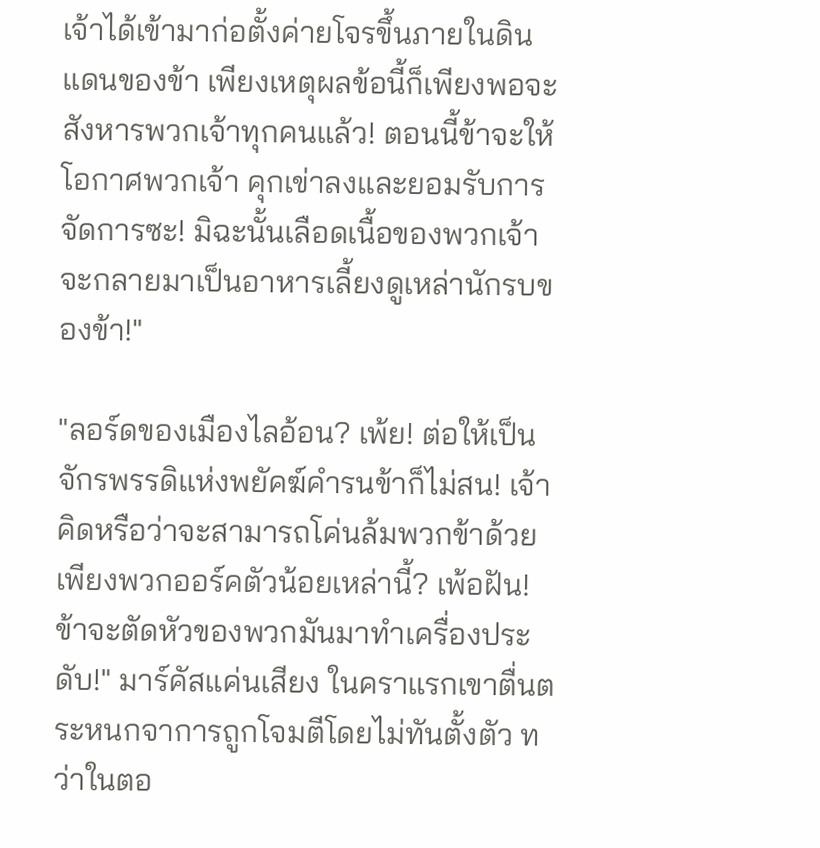เจ้าได้เข้ามาก่อตั้งค่ายโจรขึ้นภายในดินแดนของข้า เพียงเหตุผลข้อนี้ก็เพียงพอจะสังหารพวกเจ้าทุกคนแล้ว! ตอนนี้ข้าจะให้โอกาศพวกเจ้า คุกเข่าลงและยอมรับการจัดการซะ! มิฉะนั้นเลือดเนื้อของพวกเจ้าจะกลายมาเป็นอาหารเลี้ยงดูเหล่านักรบของข้า!"

"ลอร์ดของเมืองไลอ้อน? เพ้ย! ต่อให้เป็นจักรพรรดิแห่งพยัคฆ์คำรนข้าก็ไม่สน! เจ้าคิดหรือว่าจะสามารถโค่นล้มพวกข้าด้วยเพียงพวกออร์คตัวน้อยเหล่านี้? เพ้อฝัน! ข้าจะตัดหัวของพวกมันมาทำเครื่องประดับ!" มาร์คัสแค่นเสียง ในคราแรกเขาตื่นตระหนกจาการถูกโจมตีโดยไม่ทันตั้งตัว ทว่าในตอ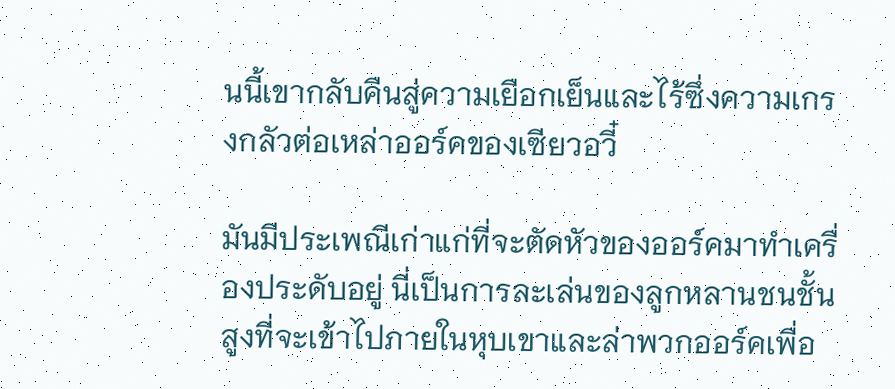นนี้เขากลับคืนสู่ความเยือกเย็นและไร้ซึ่งความเกรงกลัวต่อเหล่าออร์คของเซียวอวี๋

มันมีประเพณีเก่าแก่ที่จะตัดหัวของออร์คมาทำเครื่องประดับอยู่ นี่เป็นการละเล่นของลูกหลานชนชั้นสูงที่จะเข้าไปภายในหุบเขาและล่าพวกออร์คเพื่อ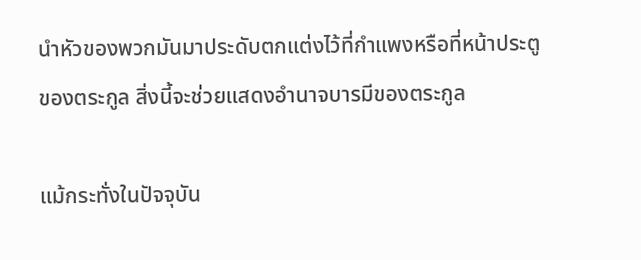นำหัวของพวกมันมาประดับตกแต่งไว้ที่กำแพงหรือที่หน้าประตูของตระกูล สิ่งนี้จะช่วยแสดงอำนาจบารมีของตระกูล

แม้กระทั่งในปัจจุบัน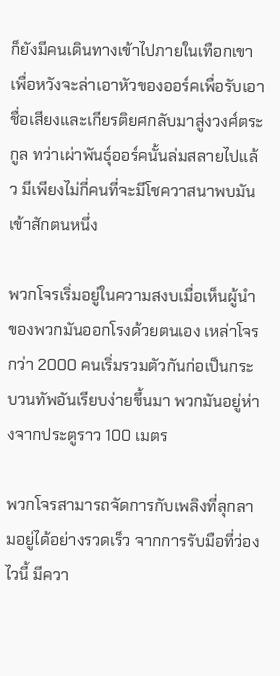ก็ยังมีคนเดินทางเข้าไปภายในเทือกเขาเพื่อหวังจะล่าเอาหัวของออร์คเพื่อรับเอาชื่อเสียงและเกียรติยศกลับมาสู่งวงศ์ตระกูล ทว่าเผ่าพันธ์ุออร์คนั้นล่มสลายไปแล้ว มีเพียงไม่กี่คนที่จะมีโชควาสนาพบมันเข้าสักตนหนึ่ง

พวกโจรเริ่มอยู่ในความสงบเมื่อเห็นผู้นำของพวกมันออกโรงด้วยตนเอง เหล่าโจรกว่า 2000 คนเริ่มรวมตัวกันก่อเป็นกระบวนทัพอันเรียบง่ายขึ้นมา พวกมันอยู่ห่างจากประตูราว 100 เมตร

พวกโจรสามารถจัดการกับเพลิงที่ลุกลามอยู่ได้อย่างรวดเร็ว จากการรับมือที่ว่องไวนี้ มีควา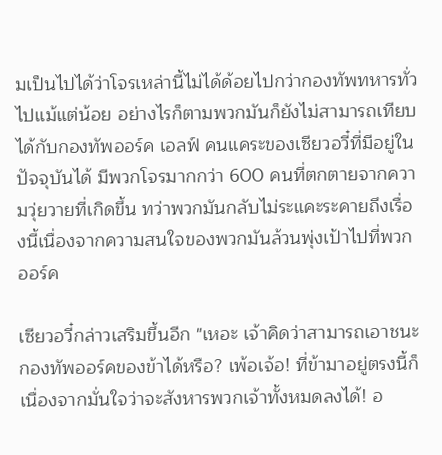มเป็นไปได้ว่าโจรเหล่านี้ไม่ได้ด้อยไปกว่ากองทัพทหารทั่วไปแม้แต่น้อย อย่างไรก็ตามพวกมันก็ยังไม่สามารถเทียบได้กับกองทัพออร์ค เอลฟ์ คนแคระของเซียวอวี๋ที่มีอยู่ในปัจจุบันได้ มีพวกโจรมากกว่า 600 คนที่ตกตายจากความวุ่ยวายที่เกิดขึ้น ทว่าพวกมันกลับไม่ระแคะระคายถึงเรื่องนี้เนื่องจากความสนใจของพวกมันล้วนพุ่งเป้าไปที่พวกออร์ค

เซียวอวี๋กล่าวเสริมขึ้นอีก "เหอะ เจ้าคิดว่าสามารถเอาชนะกองทัพออร์คของข้าได้หรือ? เพ้อเจ้อ! ที่ข้ามาอยู่ตรงนี้ก็เนื่องจากมั่นใจว่าจะสังหารพวกเจ้าทั้งหมดลงได้! อ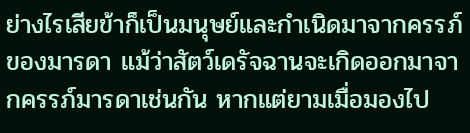ย่างไรเสียข้าก็เป็นมนุษย์และกำเนิดมาจากครรภ์ของมารดา แม้ว่าสัตว์เดรัจฉานจะเกิดออกมาจากครรภ์มารดาเช่นกัน หากแต่ยามเมื่อมองไป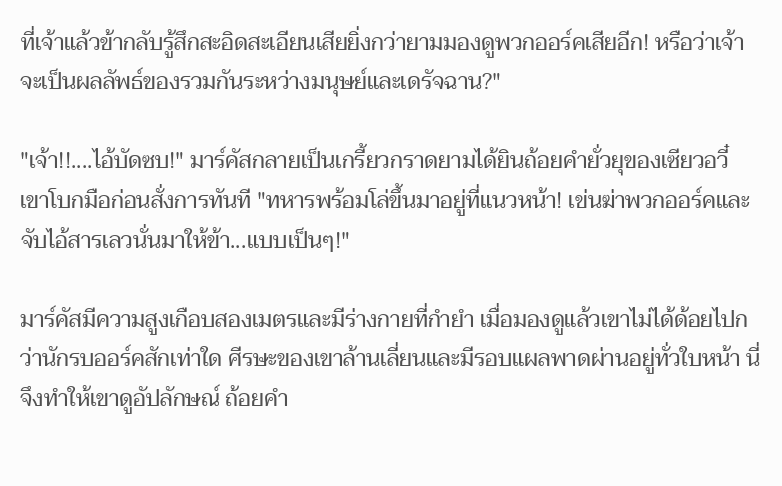ที่เจ้าแล้วข้ากลับรู้สึกสะอิดสะเอียนเสียยิ่งกว่ายามมองดูพวกออร์คเสียอีก! หรือว่าเจ้าจะเป็นผลลัพธ์ของรวมกันระหว่างมนุษย์และเดรัจฉาน?"

"เจ้า!!....ไอ้บัดซบ!" มาร์คัสกลายเป็นเกรี้ยวกราดยามได้ยินถ้อยคำยั่วยุของเซียวอวี๋ เขาโบกมือก่อนสั่งการทันที "ทหารพร้อมโล่ขึ้นมาอยู่ที่แนวหน้า! เข่นฆ่าพวกออร์คและจับไอ้สารเลวนั่นมาให้ข้า...แบบเป็นๆ!"

มาร์คัสมีความสูงเกือบสองเมตรและมีร่างกายที่กำยำ เมื่อมองดูแล้วเขาไม่ได้ด้อยไปกว่านักรบออร์คสักเท่าใด ศีรษะของเขาล้านเลี่ยนและมีรอบแผลพาดผ่านอยู่ทั่วใบหน้า นี่จึงทำให้เขาดูอัปลักษณ์ ถ้อยคำ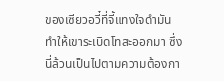ของเซียวอวี๋ที่จี้แทงใจดำมันทำให้เขาระเบิดโทสะออกมา ซึ่งนี่ล้วนเป็นไปตามความต้องกา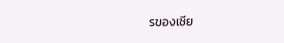รของเซีย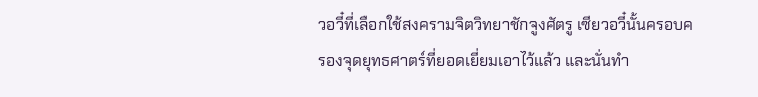วอวี๋ที่เลือกใช้สงครามจิตวิทยาชักจูงศัตรู เซียวอวี๋นั้นครอบครองจุดยุทธศาตร์ที่ยอดเยี่ยมเอาไว้แล้ว และนั่นทำ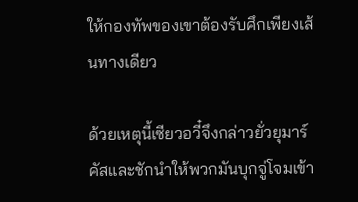ให้กองทัพของเขาต้องรับศึกเพียงเส้นทางเดียว

ด้วยเหตุนี้เซียวอวี๋จึงกล่าวยั่วยุมาร์คัสและชักนำให้พวกมันบุกจู่โจมเข้า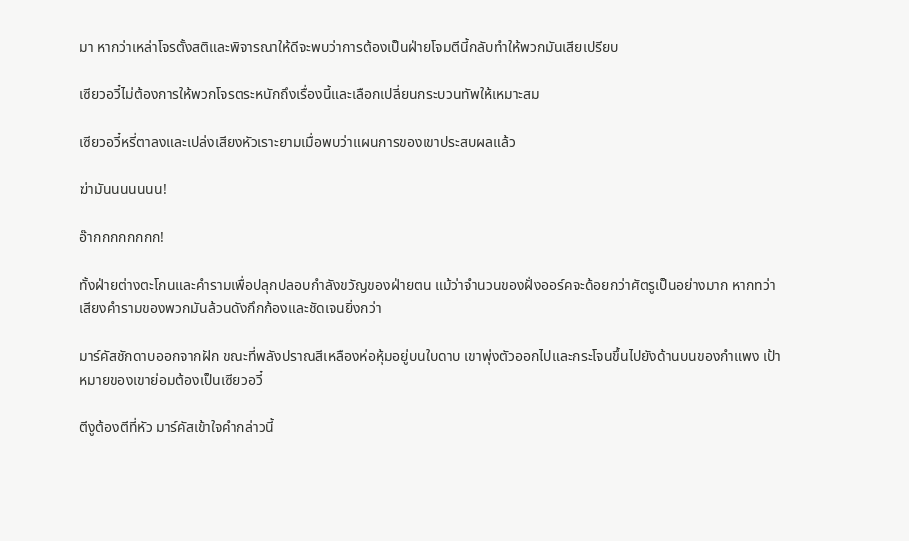มา หากว่าเหล่าโจรตั้งสติและพิจารณาให้ดีจะพบว่าการต้องเป็นฝ่ายโจมตีนี้กลับทำให้พวกมันเสียเปรียบ

เซียวอวี๋ไม่ต้องการให้พวกโจรตระหนักถึงเรื่องนี้และเลือกเปลี่ยนกระบวนทัพให้เหมาะสม

เซียวอวี๋หรี่ตาลงและเปล่งเสียงหัวเราะยามเมื่อพบว่าแผนการของเขาประสบผลแล้ว

ฆ่ามันนนนนนน!

อ๊ากกกกกกกก!

ทั้งฝ่ายต่างตะโกนและคำรามเพื่อปลุกปลอบกำลังขวัญของฝ่ายตน แม้ว่าจำนวนของฝั่งออร์คจะด้อยกว่าศัตรูเป็นอย่างมาก หากทว่าเสียงคำรามของพวกมันล้วนดังกึกก้องและชัดเจนยิ่งกว่า

มาร์คัสชักดาบออกจากฝัก ขณะที่พลังปราณสีเหลืองห่อหุ้มอยู่บนใบดาบ เขาพุ่งตัวออกไปและกระโจนขึ้นไปยังด้านบนของกำแพง เป้าหมายของเขาย่อมต้องเป็นเซียวอวี๋

ตีงูต้องตีที่หัว มาร์คัสเข้าใจคำกล่าวนี้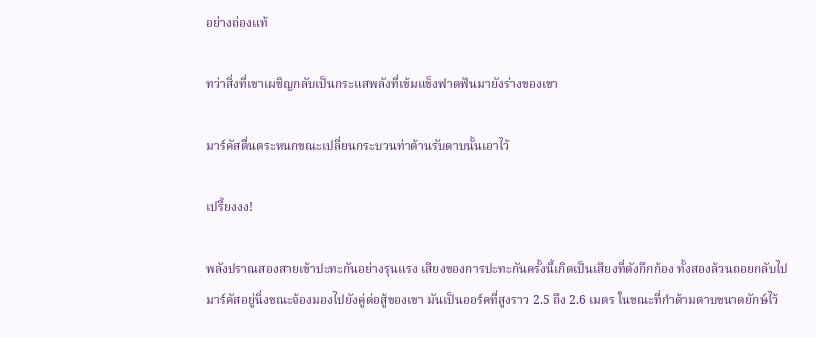อย่างถ่องแท้

ทว่าสิ่งที่เขาเผชิญกลับเป็นกระแสพลังที่เข้มแข็งฟาดฟันมายังร่างของเขา

มาร์คัสตื่นตระหนกขณะเปลี่ยนกระบวนท่าต้านรับดาบนั้นเอาไว้

เปรี้ยงงง!

พลังปราณสองสายเข้าปะทะกันอย่างรุนแรง เสียงของการปะทะกันครั้งนี้เกิดเป็นเสียงที่ดังกึกก้อง ทั้งสองล้วนถอยกลับไป มาร์คัสอยู่นิ่งขณะจ้องมองไปยังคู่ต่อสู้ของเขา มันเป็นออร์คที่สูงราว 2.5 ถึง 2.6 เมตร ในขณะที่กำด้ามดาบขนาดยักษ์ไว้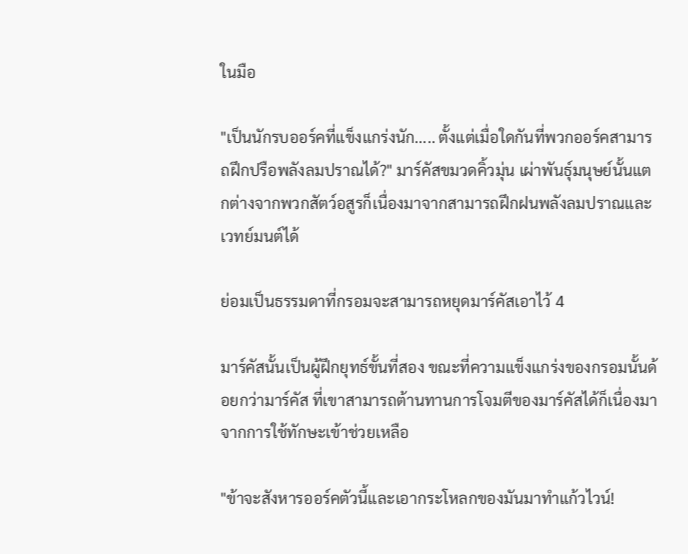ในมือ

"เป็นนักรบออร์คที่แข็งแกร่งนัก..... ตั้งแต่เมื่อใดกันที่พวกออร์คสามารถฝึกปรือพลังลมปราณได้?" มาร์คัสขมวดคิ้วมุ่น เผ่าพันธ์ุมนุษย์นั้นแตกต่างจากพวกสัตว์อสูรก็เนื่องมาจากสามารถฝึกฝนพลังลมปราณและเวทย์มนต์ได้

ย่อมเป็นธรรมดาที่กรอมจะสามารถหยุดมาร์คัสเอาไว้ 4

มาร์คัสนั้นเป็นผู้ฝึกยุทธ์ขั้นที่สอง ขณะที่ความแข็งแกร่งของกรอมนั้นด้อยกว่ามาร์คัส ที่เขาสามารถต้านทานการโจมตีของมาร์คัสได้ก็เนื่องมาจากการใช้ทักษะเข้าช่วยเหลือ

"ข้าจะสังหารออร์คตัวนี้และเอากระโหลกของมันมาทำแก้วไวน์!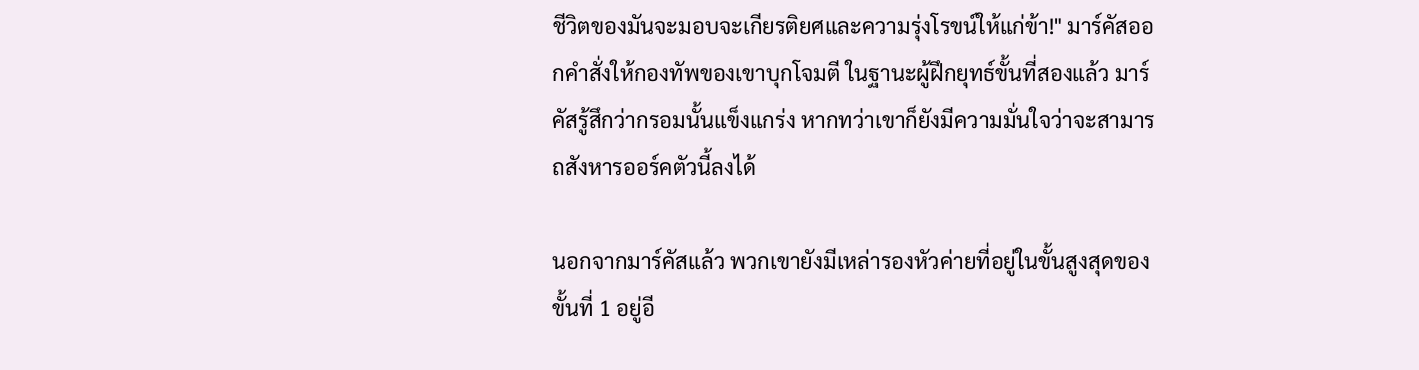ชีวิตของมันจะมอบจะเกียรติยศและความรุ่งโรขน์ให้แก่ข้า!" มาร์คัสออกคำสั่งให้กองทัพของเขาบุกโจมตี ในฐานะผู้ฝึกยุทธ์ขั้นที่สองแล้ว มาร์คัสรู้สึกว่ากรอมนั้นแข็งแกร่ง หากทว่าเขาก็ยังมีความมั่นใจว่าจะสามารถสังหารออร์คตัวนี้ลงได้

นอกจากมาร์คัสแล้ว พวกเขายังมีเหล่ารองหัวค่ายที่อยู่ในขั้นสูงสุดของขั้นที่ 1 อยู่อี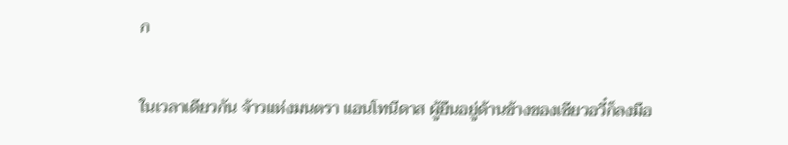ก

ในเวลาเดียวกัน จ้าวแห่งมนตรา แอนโทนีดาส ผู้ยืนอยู่ด้านข้างของเซียวอวี๋ก็ลงมือ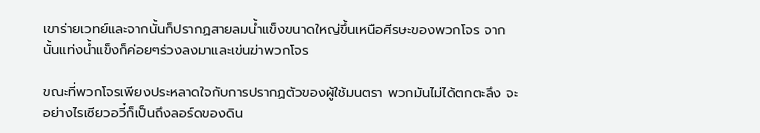เขาร่ายเวทย์และจากนั้นก็ปรากฏสายลมน้ำแข็งขนาดใหญ่ขึ้นเหนือศีรษะของพวกโจร จากนั้นแท่งน้ำแข็งก็ค่อยๆร่วงลงมาและเข่นฆ่าพวกโจร

ขณะที่พวกโจรเพียงประหลาดใจกับการปรากฏตัวของผู้ใช้มนตรา พวกมันไม่ได้ตกตะลึง จะอย่างไรเซียวอวี๋ก็เป็นถึงลอร์ดของดิน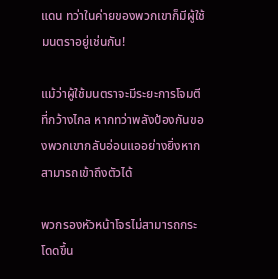แดน ทว่าในค่ายของพวกเขาก็มีผู้ใช้มนตราอยู่เช่นกัน!

แม้ว่าผู้ใช้มนตราจะมีระยะการโจมตีที่กว้างไกล หากทว่าพลังป้องกันของพวกเขากลับอ่อนแออย่างยิ่งหากสามารถเข้าถึงตัวได้

พวกรองหัวหน้าโจรไม่สามารถกระโดดขึ้น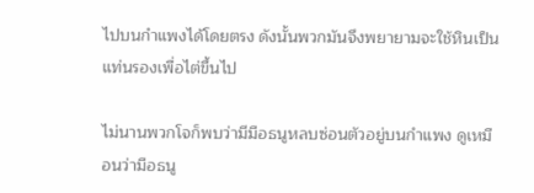ไปบนกำแพงได้โดยตรง ดังนั้นพวกมันจึงพยายามจะใช้หินเป็นแท่นรองเพื่อไต่ขึ้นไป

ไม่นานพวกโจก็พบว่ามีมือธนูหลบซ่อนตัวอยู่บนกำแพง ดูเหมือนว่ามือธนู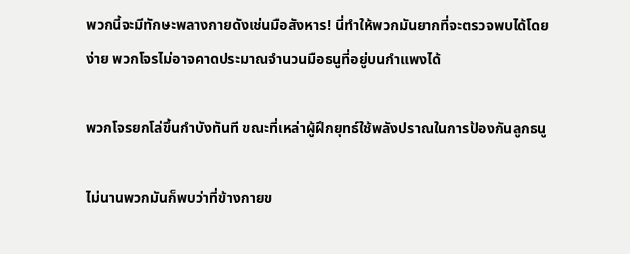พวกนี้จะมีทักษะพลางกายดังเช่นมือสังหาร! นี่ทำให้พวกมันยากที่จะตรวจพบได้โดยง่าย พวกโจรไม่อาจคาดประมาณจำนวนมือธนูที่อยู่บนกำแพงได้

พวกโจรยกโล่ขึ้นกำบังทันที ขณะที่เหล่าผู้ฝึกยุทธ์ใช้พลังปราณในการป้องกันลูกธนู

ไม่นานพวกมันก็พบว่าที่ข้างกายข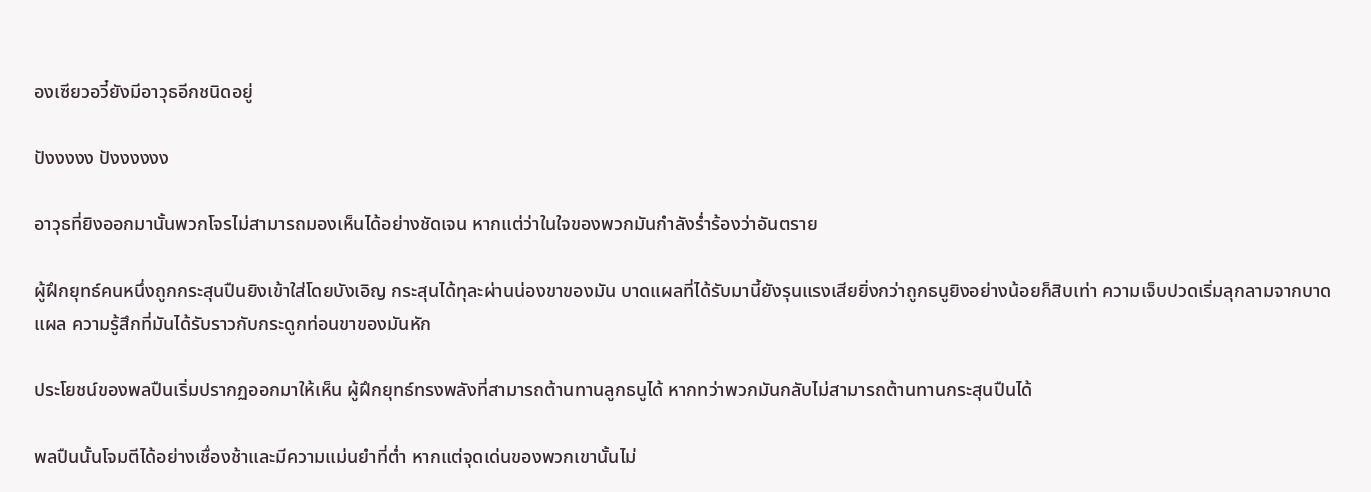องเซียวอวี๋ยังมีอาวุธอีกชนิดอยู่

ปังงงงง ปังงงงงง

อาวุธที่ยิงออกมานั้นพวกโจรไม่สามารถมองเห็นได้อย่างชัดเจน หากแต่ว่าในใจของพวกมันกำลังร่ำร้องว่าอันตราย

ผู้ฝึกยุทธ์คนหนึ่งถูกกระสุนปืนยิงเข้าใส่โดยบังเอิญ กระสุนได้ทุละผ่านน่องขาของมัน บาดแผลที่ได้รับมานี้ยังรุนแรงเสียยิ่งกว่าถูกธนูยิงอย่างน้อยก็สิบเท่า ความเจ็บปวดเริ่มลุกลามจากบาดแผล ความรู้สึกที่มันได้รับราวกับกระดูกท่อนขาของมันหัก

ประโยชน์ของพลปืนเริ่มปรากฏออกมาให้เห็น ผู้ฝึกยุทธ์ทรงพลังที่สามารถต้านทานลูกธนูได้ หากทว่าพวกมันกลับไม่สามารถต้านทานกระสุนปืนได้

พลปืนนั้นโจมตีได้อย่างเชื่องช้าและมีความแม่นยำที่ต่ำ หากแต่จุดเด่นของพวกเขานั้นไม่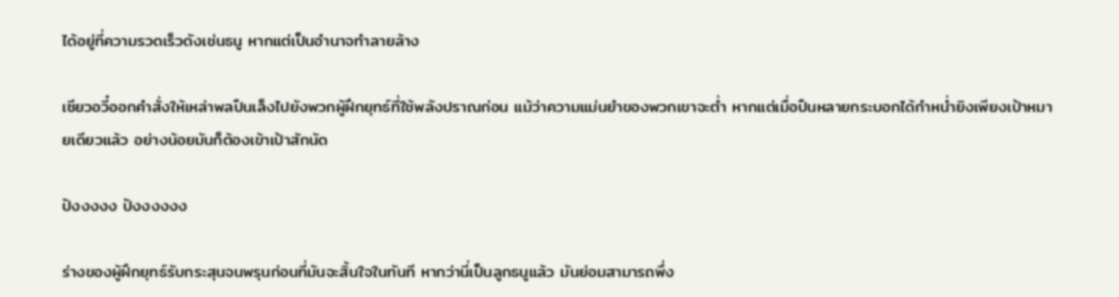ได้อยู่ที่ความรวดเร็วดังเช่นธนู หากแต่เป็นอำนาจทำลายล้าง

เซียวอวี๋ออกคำสั่งให้เหล่าพลปืนเล็งไปยังพวกผู้ฝึกยุทธ์ที่ใช้พลังปราณก่อน แม้ว่าความแม่นยำของพวกเขาจะต่ำ หากแต่เมื่อปืนหลายกระบอกได้กำหน่ำยิงเพียงเป้าหมายเดียวแล้ว อย่างน้อยมันก็ต้องเข้าเป้าสักนัด

ปังงงงง ปังงงงงง

ร่างของผู้ฝึกยุทธ์รับกระสุนจนพรุนก่อนที่มันจะสิ้นใจในทันที หากว่านี่เป็นลูกธนูแล้ว มันย่อมสามารถพึ่ง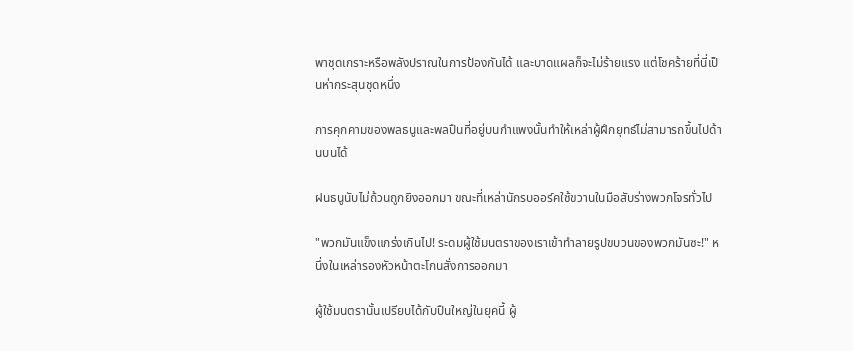พาชุดเกราะหรือพลังปราณในการป้องกันได้ และบาดแผลก็จะไม่ร้ายแรง แต่โชคร้ายที่นี่เป็นห่ากระสุนชุดหนึ่ง

การคุกคามของพลธนูและพลปืนที่อยู่บนกำแพงนั้นทำให้เหล่าผู้ฝึกยุทธ์ไม่สามารถขึ้นไปด้านบนได้

ฝนธนูนับไม่ถ้วนถูกยิงออกมา ขณะที่เหล่านักรบออร์คใช้ขวานในมือสับร่างพวกโจรทั่วไป

"พวกมันแข็งแกร่งเกินไป! ระดมผู้ใช้มนตราของเราเข้าทำลายรูปขบวนของพวกมันซะ!" หนึ่งในเหล่ารองหัวหน้าตะโกนสั่งการออกมา

ผู้ใช้มนตรานั้นเปรียบได้กับปืนใหญ่ในยุคนี้ ผู้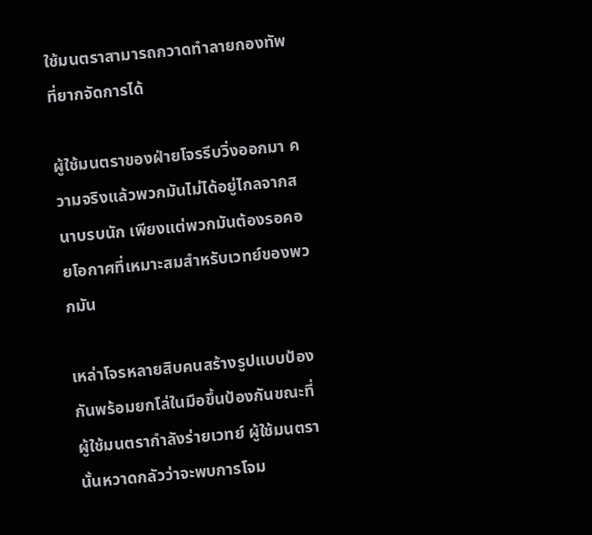ใช้มนตราสามารถกวาดทำลายกองทัพที่ยากจัดการได้

ผู้ใช้มนตราของฝ่ายโจรรีบวิ่งออกมา ความจริงแล้วพวกมันไม่ได้อยู่ไกลจากสนาบรบนัก เพียงแต่พวกมันต้องรอคอยโอกาศที่เหมาะสมสำหรับเวทย์ของพวกมัน

เหล่าโจรหลายสิบคนสร้างรูปแบบป้องกันพร้อมยกโล่ในมือขึ้นป้องกันขณะที่ผู้ใช้มนตรากำลังร่ายเวทย์ ผู้ใช้มนตรานั้นหวาดกลัวว่าจะพบการโจม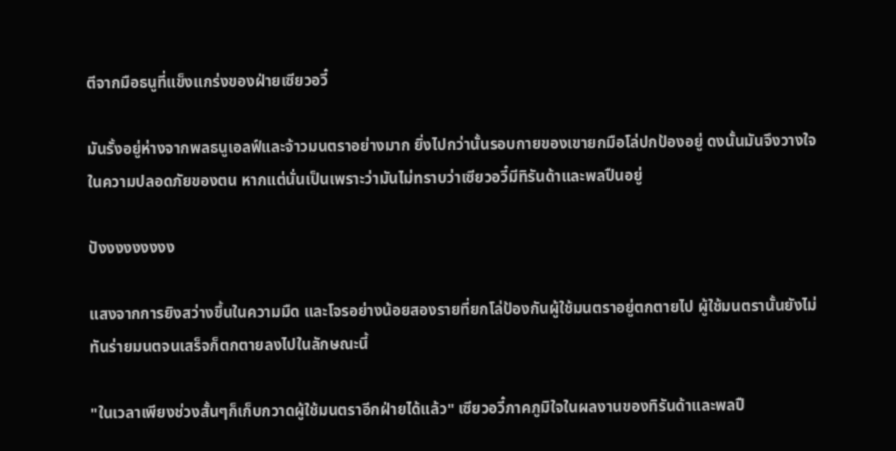ตีจากมือธนูที่แข็งแกร่งของฝ่ายเซียวอวี๋

มันรั้งอยู่ห่างจากพลธนูเอลฟ์และจ้าวมนตราอย่างมาก ยิ่งไปกว่านั้นรอบกายของเขายกมือโล่ปกป้องอยู่ ดงนั้นมันจึงวางใจในความปลอดภัยของตน หากแต่นั่นเป็นเพราะว่ามันไม่ทราบว่าเซียวอวี๋มีทิรันด้าและพลปืนอยู่

ปังงงงงงงงง

แสงจากการยิงสว่างขึ้นในความมืด และโจรอย่างน้อยสองรายที่ยกโล่ป้องกันผู้ใช้มนตราอยู่ตกตายไป ผู้ใช้มนตรานั้นยังไม่ทันร่ายมนตจนเสร็จก็ตกตายลงไปในลักษณะนี้

"ในเวลาเพียงช่วงสั้นๆก็เก็บกวาดผู้ใช้มนตราอีกฝ่ายได้แล้ว" เซียวอวี๋ภาคภูมิใจในผลงานของทิรันด้าและพลปื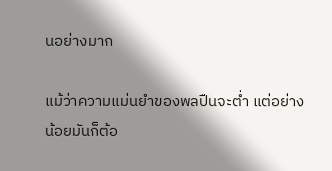นอย่างมาก

แม้ว่าความแม่นยำของพลปืนจะต่ำ แต่อย่างน้อยมันก็ต้อ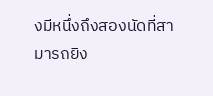งมีหนึ่งถึงสองนัดที่สามารถยิง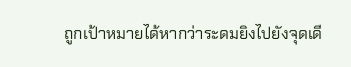ถูกเป้าหมายได้หากว่าระดมยิงไปยังจุดเดี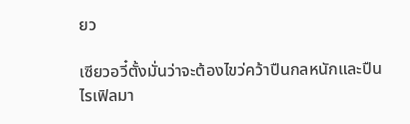ยว

เซียวอวี๋ตั้งมั่นว่าจะต้องไขว่คว้าปืนกลหนักและปืนไรเฟิลมา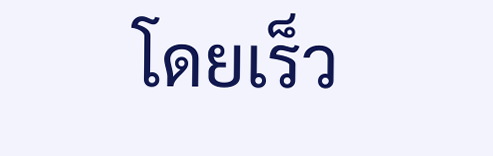โดยเร็ว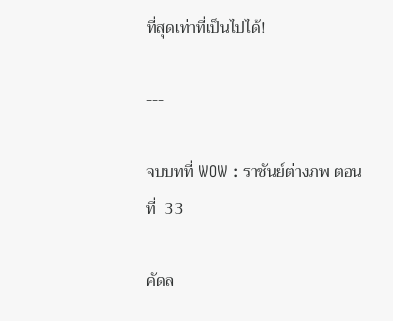ที่สุดเท่าที่เป็นไปได้!

---

จบบทที่ WOW : ราชันย์ต่างภพ ตอนที่  33

คัดล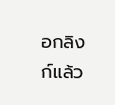อกลิงก์แล้ว